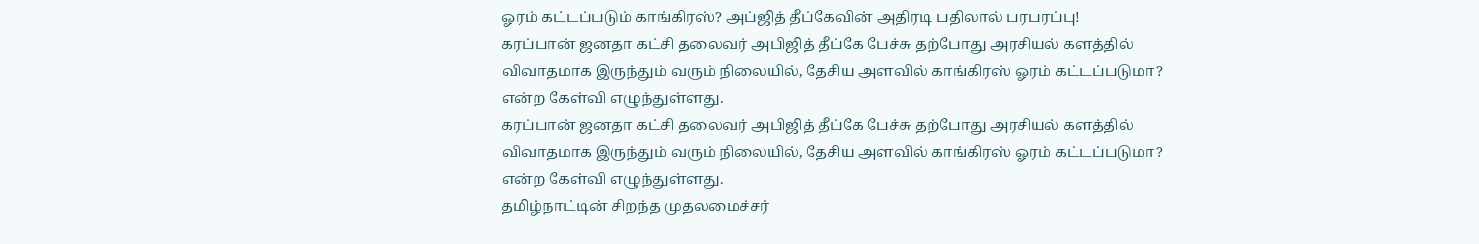ஓரம் கட்டப்படும் காங்கிரஸ்? அப்ஜித் தீப்கேவின் அதிரடி பதிலால் பரபரப்பு!
கரப்பான் ஜனதா கட்சி தலைவர் அபிஜித் தீப்கே பேச்சு தற்போது அரசியல் களத்தில் விவாதமாக இருந்தும் வரும் நிலையில், தேசிய அளவில் காங்கிரஸ் ஓரம் கட்டப்படுமா? என்ற கேள்வி எழுந்துள்ளது.
கரப்பான் ஜனதா கட்சி தலைவர் அபிஜித் தீப்கே பேச்சு தற்போது அரசியல் களத்தில் விவாதமாக இருந்தும் வரும் நிலையில், தேசிய அளவில் காங்கிரஸ் ஓரம் கட்டப்படுமா? என்ற கேள்வி எழுந்துள்ளது.
தமிழ்நாட்டின் சிறந்த முதலமைச்சர்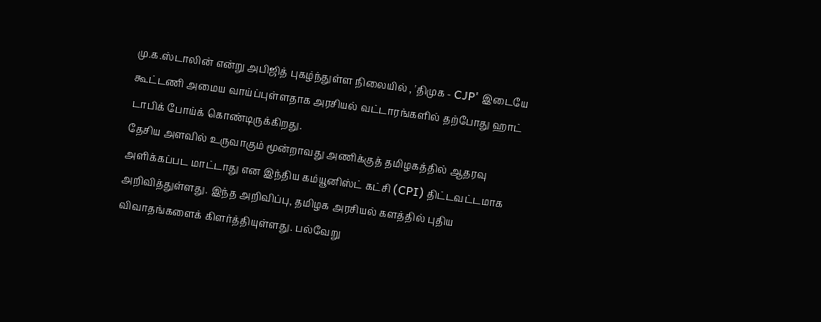மு.க.ஸ்டாலின் என்று அபிஜித் புகழ்ந்துள்ள நிலையில் , 'திமுக - CJP' இடையே கூட்டணி அமைய வாய்ப்புள்ளதாக அரசியல் வட்டாரங்களில் தற்போது ஹாட் டாபிக் போய்க் கொண்டிருக்கிறது.
தேசிய அளவில் உருவாகும் மூன்றாவது அணிக்குத் தமிழகத்தில் ஆதரவு அளிக்கப்பட மாட்டாது என இந்திய கம்யூனிஸ்ட் கட்சி (CPI) திட்டவட்டமாக அறிவித்துள்ளது. இந்த அறிவிப்பு, தமிழக அரசியல் களத்தில் புதிய விவாதங்களைக் கிளர்த்தியுள்ளது. பல்வேறு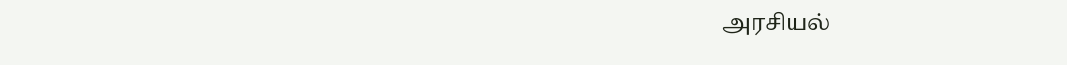அரசியல்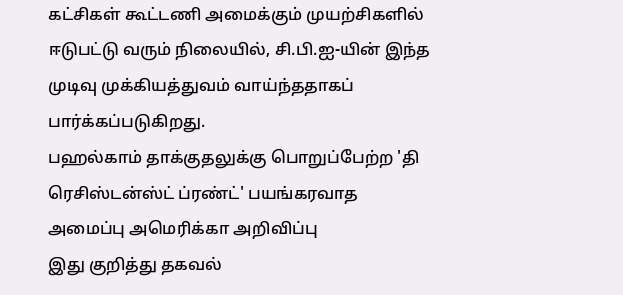கட்சிகள் கூட்டணி அமைக்கும் முயற்சிகளில் ஈடுபட்டு வரும் நிலையில், சி.பி.ஐ-யின் இந்த முடிவு முக்கியத்துவம் வாய்ந்ததாகப் பார்க்கப்படுகிறது.
பஹல்காம் தாக்குதலுக்கு பொறுப்பேற்ற 'தி ரெசிஸ்டன்ஸ்ட் ப்ரண்ட்' பயங்கரவாத அமைப்பு அமெரிக்கா அறிவிப்பு
இது குறித்து தகவல்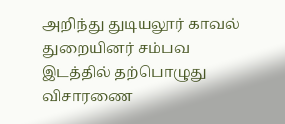அறிந்து துடியலூர் காவல் துறையினர் சம்பவ இடத்தில் தற்பொழுது விசாரணை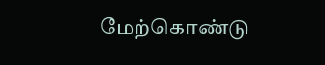மேற்கொண்டு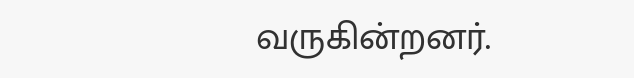வருகின்றனர்.